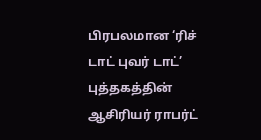பிரபலமான ‘ரிச் டாட் புவர் டாட்’ புத்தகத்தின் ஆசிரியர் ராபர்ட்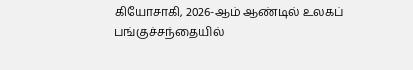கியோசாகி, 2026-ஆம் ஆண்டில் உலகப் பங்குச்சந்தையில்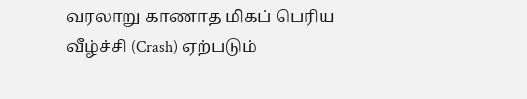வரலாறு காணாத மிகப் பெரிய வீழ்ச்சி (Crash) ஏற்படும்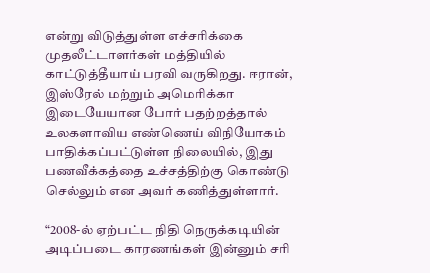என்று விடுத்துள்ள எச்சரிக்கை முதலீட்டாளர்கள் மத்தியில் காட்டுத்தீயாய் பரவி வருகிறது. ஈரான், இஸ்ரேல் மற்றும் அமெரிக்கா இடையேயான போர் பதற்றத்தால் உலகளாவிய எண்ணெய் விநியோகம் பாதிக்கப்பட்டுள்ள நிலையில், இது பணவீக்கத்தை உச்சத்திற்கு கொண்டு செல்லும் என அவர் கணித்துள்ளார்.

“2008-ல் ஏற்பட்ட நிதி நெருக்கடியின் அடிப்படை காரணங்கள் இன்னும் சரி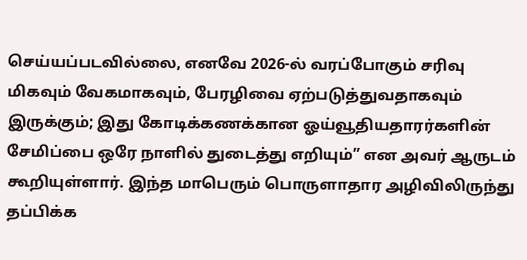செய்யப்படவில்லை, எனவே 2026-ல் வரப்போகும் சரிவு மிகவும் வேகமாகவும், பேரழிவை ஏற்படுத்துவதாகவும் இருக்கும்; இது கோடிக்கணக்கான ஓய்வூதியதாரர்களின் சேமிப்பை ஒரே நாளில் துடைத்து எறியும்” என அவர் ஆருடம் கூறியுள்ளார். இந்த மாபெரும் பொருளாதார அழிவிலிருந்து தப்பிக்க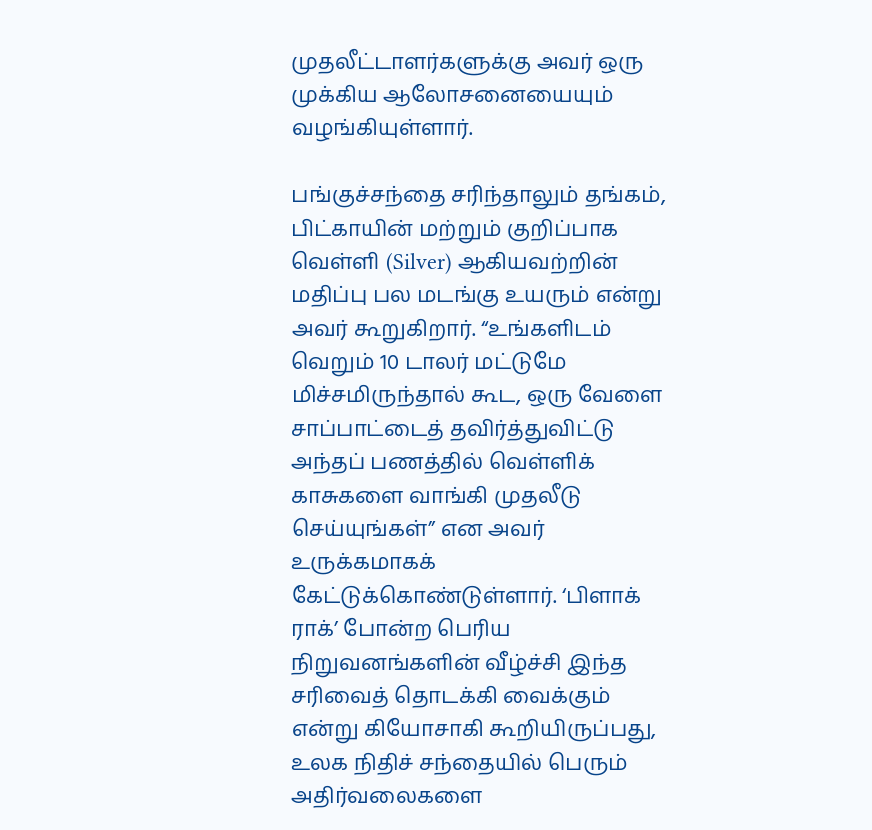முதலீட்டாளர்களுக்கு அவர் ஒரு முக்கிய ஆலோசனையையும் வழங்கியுள்ளார்.

பங்குச்சந்தை சரிந்தாலும் தங்கம், பிட்காயின் மற்றும் குறிப்பாக வெள்ளி (Silver) ஆகியவற்றின் மதிப்பு பல மடங்கு உயரும் என்று அவர் கூறுகிறார். “உங்களிடம் வெறும் 10 டாலர் மட்டுமே மிச்சமிருந்தால் கூட, ஒரு வேளை சாப்பாட்டைத் தவிர்த்துவிட்டு அந்தப் பணத்தில் வெள்ளிக் காசுகளை வாங்கி முதலீடு செய்யுங்கள்” என அவர் உருக்கமாகக் கேட்டுக்கொண்டுள்ளார். ‘பிளாக் ராக்’ போன்ற பெரிய நிறுவனங்களின் வீழ்ச்சி இந்த சரிவைத் தொடக்கி வைக்கும் என்று கியோசாகி கூறியிருப்பது, உலக நிதிச் சந்தையில் பெரும் அதிர்வலைகளை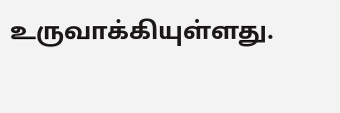உருவாக்கியுள்ளது.